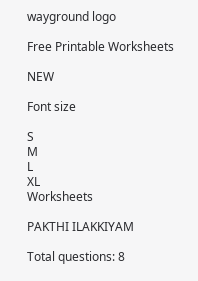wayground logo

Free Printable Worksheets

NEW

Font size

S
M
L
XL
Worksheets

PAKTHI ILAKKIYAM

Total questions: 8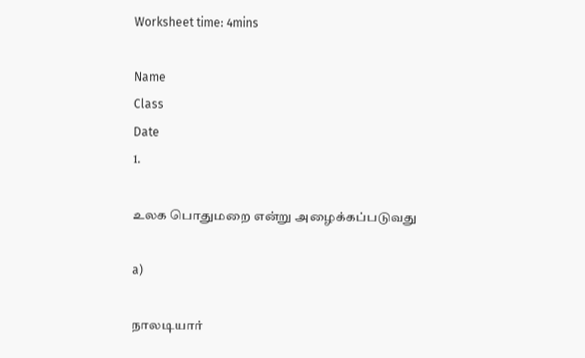Worksheet time: 4mins

Name
Class
Date
1.

உலக பொதுமறை என்று அழைக்கப்படுவது

a)

நாலடியார்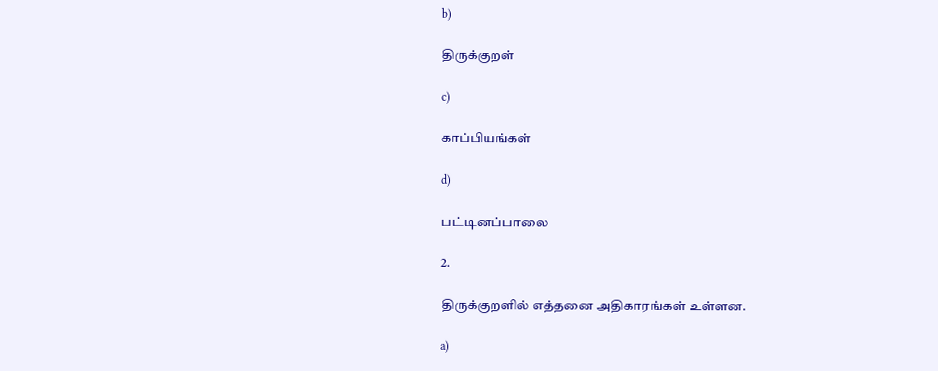b)

திருக்குறள்

c)

காப்பியங்கள்

d)

பட்டினப்பாலை

2.

திருக்குறளில் எத்தனை அதிகாரங்கள் உள்ளன.

a)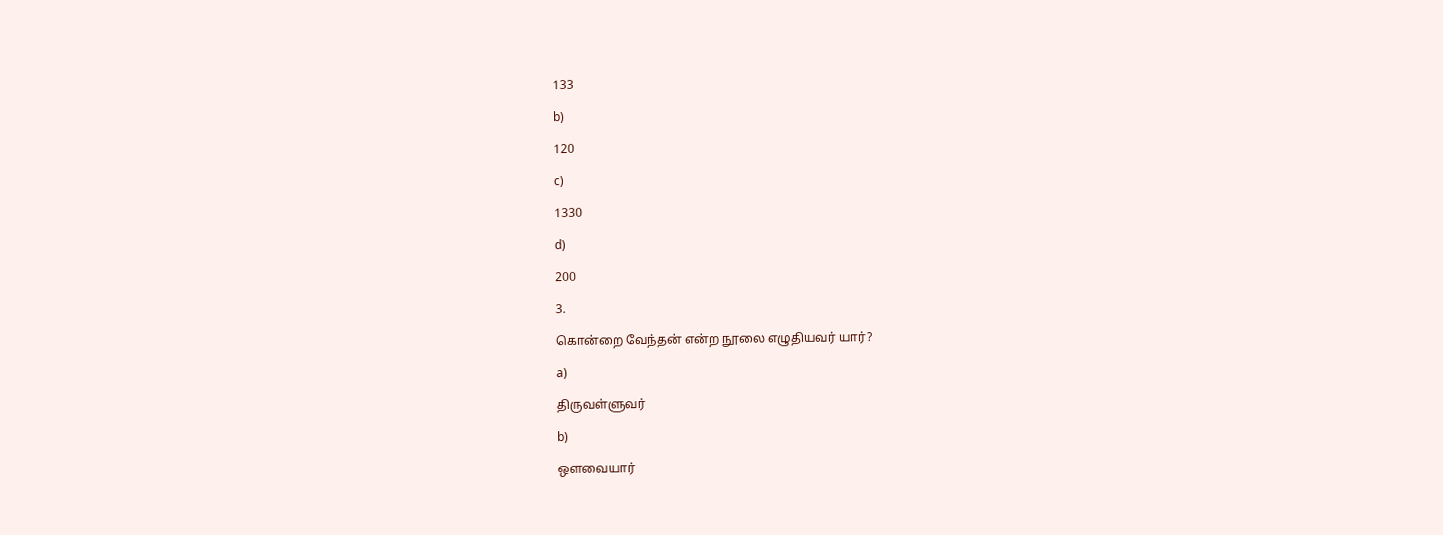133

b)

120

c)

1330

d)

200

3.

கொன்றை வேந்தன் என்ற நூலை எழுதியவர் யார்?

a)

திருவள்ளுவர்

b)

ஒளவையார்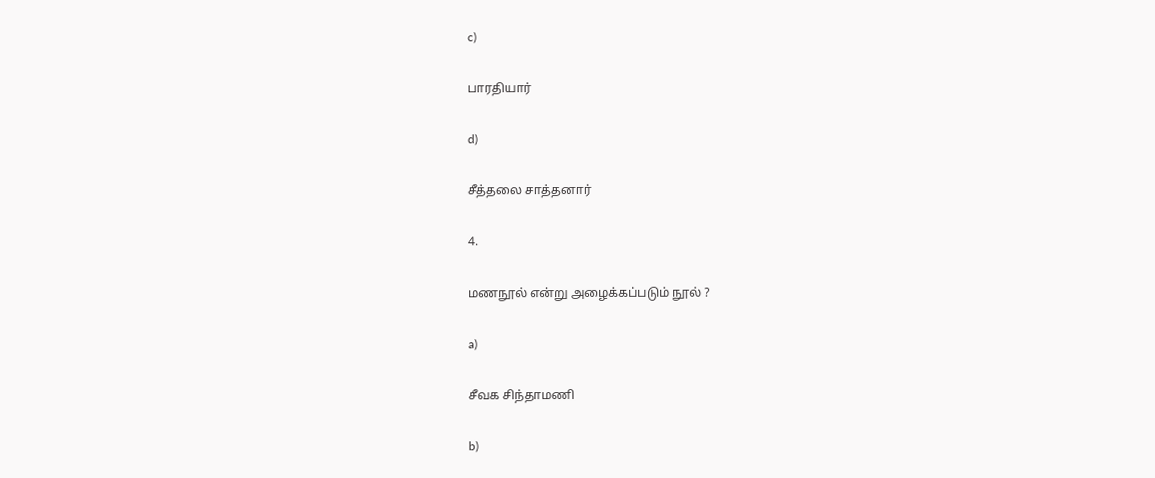c)

பாரதியார்

d)

சீத்தலை சாத்தனார்

4.

மணநூல் என்று அழைக்கப்படும் நூல் ?

a)

சீவக சிந்தாமணி

b)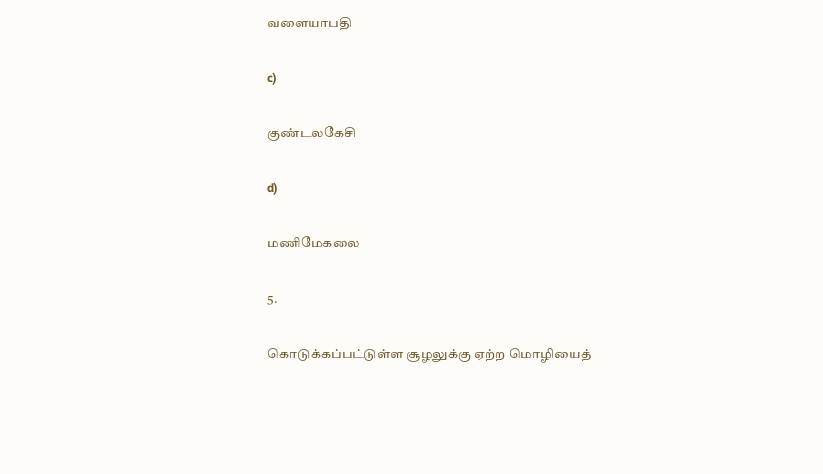வளையாபதி

c)

குண்டலகேசி

d)

மணிமேகலை

5.

கொடுக்கப்பட்டுள்ள சூழலுக்கு ஏற்ற மொழியைத்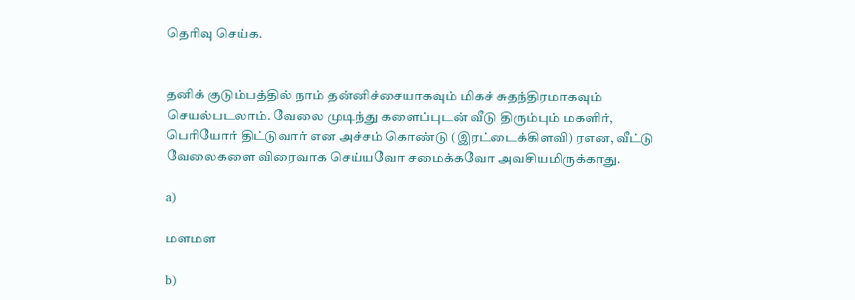தெரிவு செய்க.


தனிக் குடும்பத்தில் நாம் தன்னிச்சையாகவும் மிகச் சுதந்திரமாகவும் செயல்படலாம். வேலை முடிந்து களைப்புடன் வீடு திரும்பும் மகளிர், பெரியோர் திட்டுவார் என அச்சம் கொண்டு (இரட்டைக்கிளவி) ரஎன, வீட்டு வேலைகளை விரைவாக செய்யவோ சமைக்கவோ அவசியமிருக்காது.

a)

மளமள

b)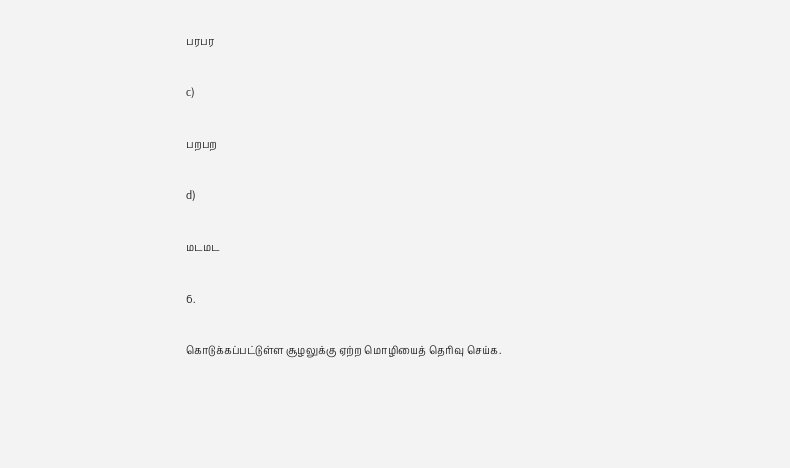பரபர

c)

பறபற

d)

மடமட

6.

கொடுக்கப்பட்டுள்ள சூழலுக்கு ஏற்ற மொழியைத் தெரிவு செய்க.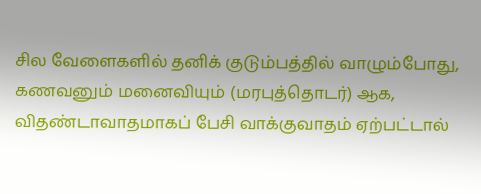சில வேளைகளில் தனிக் குடும்பத்தில் வாழும்போது, கணவனும் மனைவியும் (மரபுத்தொடர்) ஆக, விதண்டாவாதமாகப் பேசி வாக்குவாதம் ஏற்பட்டால்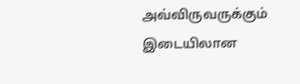அவ்விருவருக்கும் இடையிலான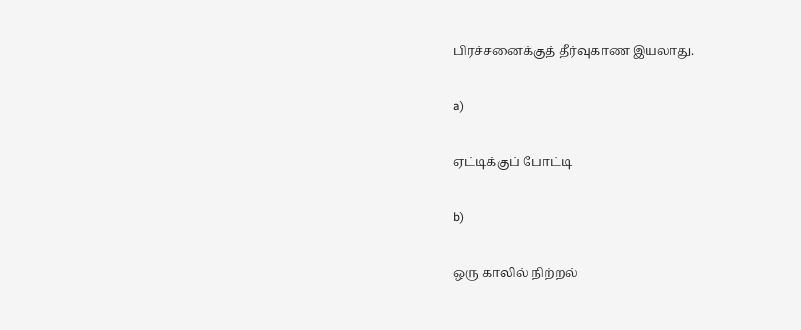பிரச்சனைக்குத் தீர்வுகாண இயலாது.

a)

ஏட்டிக்குப் போட்டி

b)

ஒரு காலில் நிற்றல்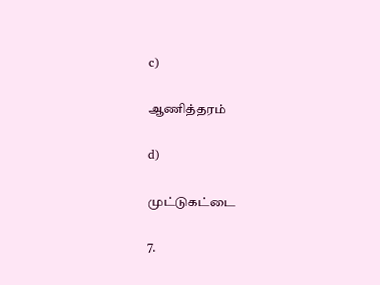c)

ஆணித்தரம்

d)

முட்டுகட்டை

7.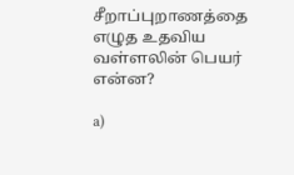சீறாப்புறாணத்தை எழுத உதவிய வள்ளலின் பெயர் என்ன?

a)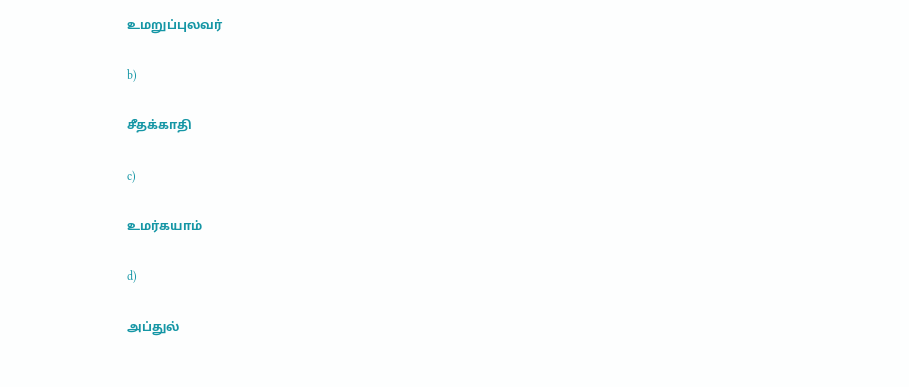உமறுப்புலவர்

b)

சீதக்காதி

c)

உமர்கயாம்

d)

அப்துல்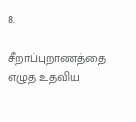8.

சீறாப்புறாணத்தை எழுத உதவிய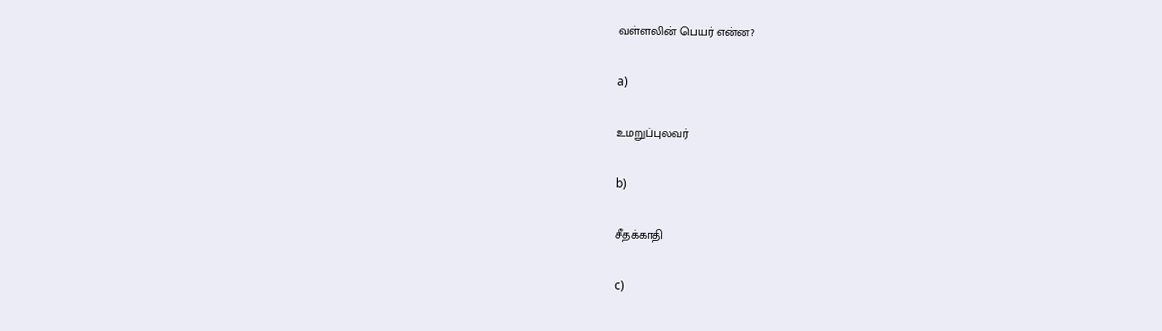வள்ளலின் பெயர் என்ன?

a)

உமறுப்புலவர்

b)

சீதக்காதி

c)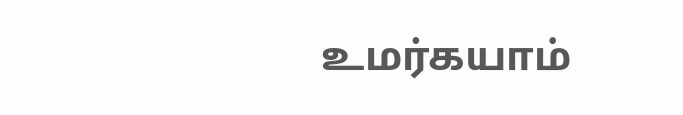உமர்கயாம்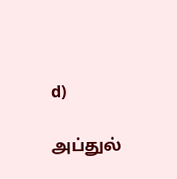d)

அப்துல்